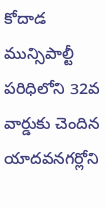కోదాడ మున్సిపాల్టీ పరిధిలోని 32వ వార్డుకు చెందిన యాదవనగర్లోని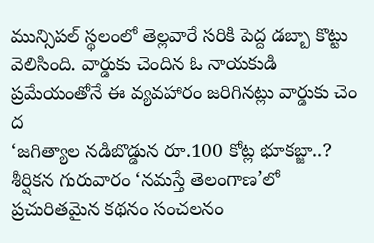మున్సిపల్ స్థలంలో తెల్లవారే సరికి పెద్ద డబ్బా కొట్టు వెలిసింది. వార్డుకు చెందిన ఓ నాయకుడి ప్రమేయంతోనే ఈ వ్యవహారం జరిగినట్లు వార్డుకు చెం ద
‘జగిత్యాల నడిబొడ్డున రూ.100 కోట్ల భూకబ్జా..? శీర్షికన గురువారం ‘నమస్తే తెలంగాణ’లో ప్రచురితమైన కథనం సంచలనం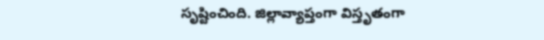సృష్టించింది. జిల్లావ్యాప్తంగా విస్తృతంగా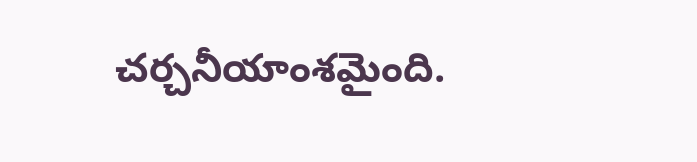చర్చనీయాంశమైంది.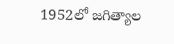1952లో జగిత్యాల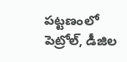పట్టణంలో పెట్రోల్, డీజిల